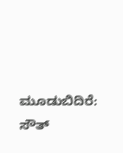ಮೂಡುಬಿದಿರೆ: ಸೌತ್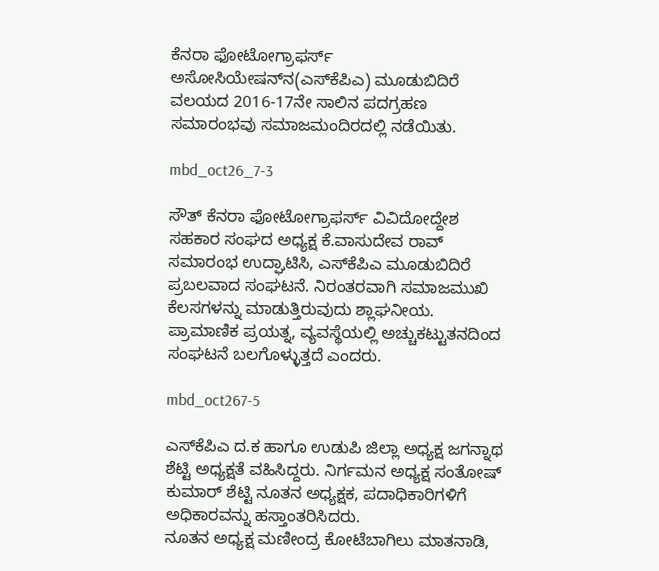ಕೆನರಾ ಫೋಟೋಗ್ರಾಫರ್ಸ್ ಅಸೋಸಿಯೇಷನ್‍ನ(ಎಸ್‍ಕೆಪಿಎ) ಮೂಡುಬಿದಿರೆ ವಲಯದ 2016-17ನೇ ಸಾಲಿನ ಪದಗ್ರಹಣ ಸಮಾರಂಭವು ಸಮಾಜಮಂದಿರದಲ್ಲಿ ನಡೆಯಿತು.

mbd_oct26_7-3

ಸೌತ್ ಕೆನರಾ ಫೋಟೋಗ್ರಾಫರ್ಸ್ ವಿವಿದೋದ್ದೇಶ ಸಹಕಾರ ಸಂಘದ ಅಧ್ಯಕ್ಷ ಕೆ.ವಾಸುದೇವ ರಾವ್ ಸಮಾರಂಭ ಉದ್ಘಾಟಿಸಿ, ಎಸ್‍ಕೆಪಿಎ ಮೂಡುಬಿದಿರೆ ಪ್ರಬಲವಾದ ಸಂಘಟನೆ. ನಿರಂತರವಾಗಿ ಸಮಾಜಮುಖಿ ಕೆಲಸಗಳನ್ನು ಮಾಡುತ್ತಿರುವುದು ಶ್ಲಾಘನೀಯ. ಪ್ರಾಮಾಣಿಕ ಪ್ರಯತ್ನ, ವ್ಯವಸ್ಥೆಯಲ್ಲಿ ಅಚ್ಚುಕಟ್ಟುತನದಿಂದ ಸಂಘಟನೆ ಬಲಗೊಳ್ಳುತ್ತದೆ ಎಂದರು.

mbd_oct267-5

ಎಸ್‍ಕೆಪಿಎ ದ.ಕ ಹಾಗೂ ಉಡುಪಿ ಜಿಲ್ಲಾ ಅಧ್ಯಕ್ಷ ಜಗನ್ನಾಥ ಶೆಟ್ಟಿ ಅಧ್ಯಕ್ಷತೆ ವಹಿಸಿದ್ದರು. ನಿರ್ಗಮನ ಅಧ್ಯಕ್ಷ ಸಂತೋಷ್ ಕುಮಾರ್ ಶೆಟ್ಟಿ ನೂತನ ಅಧ್ಯಕ್ಷಕ, ಪದಾಧಿಕಾರಿಗಳಿಗೆ ಅಧಿಕಾರವನ್ನು ಹಸ್ತಾಂತರಿಸಿದರು.
ನೂತನ ಅಧ್ಯಕ್ಷ ಮಣೀಂದ್ರ ಕೋಟೆಬಾಗಿಲು ಮಾತನಾಡಿ,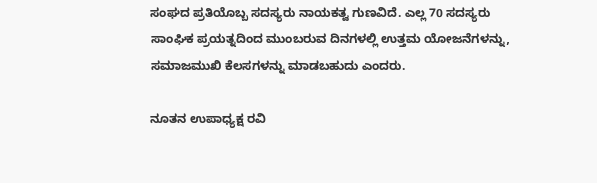ಸಂಘದ ಪ್ರತಿಯೊಬ್ಬ ಸದಸ್ಯರು ನಾಯಕತ್ವ ಗುಣವಿದೆ. ಎಲ್ಲ 70 ಸದಸ್ಯರು ಸಾಂಘಿಕ ಪ್ರಯತ್ನದಿಂದ ಮುಂಬರುವ ದಿನಗಳಲ್ಲಿ ಉತ್ತಮ ಯೋಜನೆಗಳನ್ನು, ಸಮಾಜಮುಖಿ ಕೆಲಸಗಳನ್ನು ಮಾಡಬಹುದು ಎಂದರು.

ನೂತನ ಉಪಾಧ್ಯಕ್ಷ ರವಿ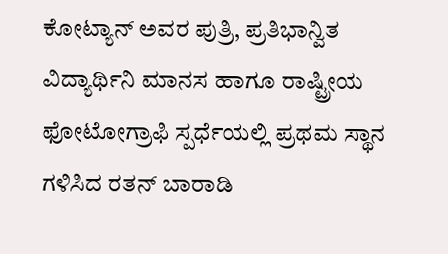ಕೋಟ್ಯಾನ್ ಅವರ ಪುತ್ರಿ, ಪ್ರತಿಭಾನ್ವಿತ ವಿದ್ಯಾರ್ಥಿನಿ ಮಾನಸ ಹಾಗೂ ರಾಷ್ಟ್ರೀಯ ಫೋಟೋಗ್ರಾಫಿ ಸ್ಪರ್ಧೆಯಲ್ಲಿ ಪ್ರಥಮ ಸ್ಥಾನ ಗಳಿಸಿದ ರತನ್ ಬಾರಾಡಿ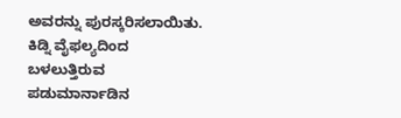ಅವರನ್ನು ಪುರಸ್ಕರಿಸಲಾಯಿತು.
ಕಿಡ್ನಿ ವೈಫಲ್ಯದಿಂದ ಬಳಲುತ್ತಿರುವ ಪಡುಮಾರ್ನಾಡಿನ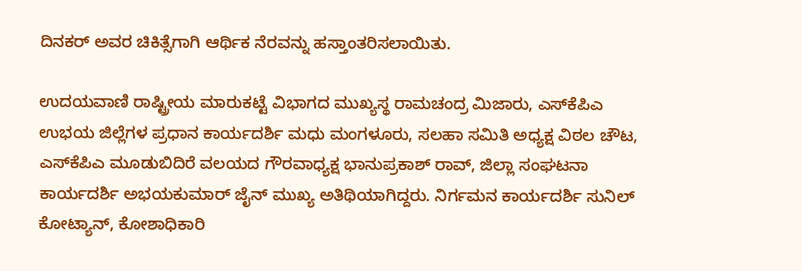ದಿನಕರ್ ಅವರ ಚಿಕಿತ್ಸೆಗಾಗಿ ಆರ್ಥಿಕ ನೆರವನ್ನು ಹಸ್ತಾಂತರಿಸಲಾಯಿತು.

ಉದಯವಾಣಿ ರಾಷ್ಟ್ರೀಯ ಮಾರುಕಟ್ಟೆ ವಿಭಾಗದ ಮುಖ್ಯಸ್ಥ ರಾಮಚಂದ್ರ ಮಿಜಾರು, ಎಸ್‍ಕೆಪಿಎ ಉಭಯ ಜಿಲ್ಲೆಗಳ ಪ್ರಧಾನ ಕಾರ್ಯದರ್ಶಿ ಮಧು ಮಂಗಳೂರು, ಸಲಹಾ ಸಮಿತಿ ಅಧ್ಯಕ್ಷ ವಿಠಲ ಚೌಟ, ಎಸ್‍ಕೆಪಿಎ ಮೂಡುಬಿದಿರೆ ವಲಯದ ಗೌರವಾಧ್ಯಕ್ಷ ಭಾನುಪ್ರಕಾಶ್ ರಾವ್, ಜಿಲ್ಲಾ ಸಂಘಟನಾ ಕಾರ್ಯದರ್ಶಿ ಅಭಯಕುಮಾರ್ ಜೈನ್ ಮುಖ್ಯ ಅತಿಥಿಯಾಗಿದ್ದರು. ನಿರ್ಗಮನ ಕಾರ್ಯದರ್ಶಿ ಸುನಿಲ್ ಕೋಟ್ಯಾನ್, ಕೋಶಾಧಿಕಾರಿ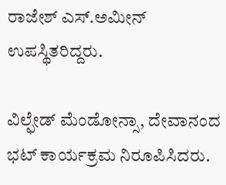ರಾಜೇಶ್ ಎಸ್.ಅಮೀನ್ ಉಪಸ್ಥಿತರಿದ್ದರು.

ವಿಲ್ಫೇಡ್ ಮೆಂಡೋನ್ಸಾ, ದೇವಾನಂದ ಭಟ್ ಕಾರ್ಯಕ್ರಮ ನಿರೂಪಿಸಿದರು.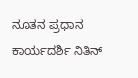ನೂತನ ಪ್ರಧಾನ ಕಾರ್ಯದರ್ಶಿ ನಿತಿನ್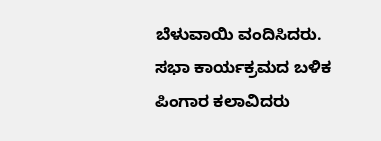ಬೆಳುವಾಯಿ ವಂದಿಸಿದರು. ಸಭಾ ಕಾರ್ಯಕ್ರಮದ ಬಳಿಕ ಪಿಂಗಾರ ಕಲಾವಿದರು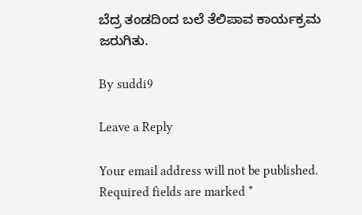ಬೆದ್ರ ತಂಡದಿಂದ ಬಲೆ ತೆಲಿಪಾವ ಕಾರ್ಯಕ್ರಮ ಜರುಗಿತು.

By suddi9

Leave a Reply

Your email address will not be published. Required fields are marked *